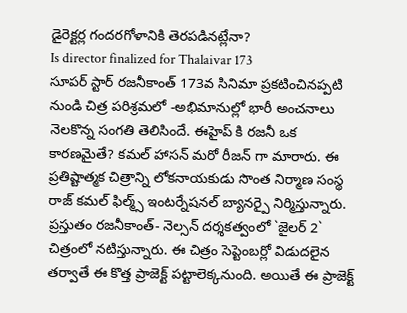డైరెక్టర్ల గందరగోళానికి తెరపడినట్లేనా?
Is director finalized for Thalaivar 173
సూపర్ స్టార్ రజనీకాంత్ 173వ సినిమా ప్రకటించినప్పటి నుండి చిత్ర పరిశ్రమలో -అభిమానుల్లో భారీ అంచనాలు నెలకొన్న సంగతి తెలిసిందే. ఈహైప్ కి రజనీ ఒక కారణమైతే? కమల్ హాసన్ మరో రీజన్ గా మారారు. ఈ ప్రతిష్టాత్మక చిత్రాన్ని లోకనాయకుడు సొంత నిర్మాణ సంస్థ రాజ్ కమల్ ఫిల్మ్స్ ఇంటర్నేషనల్ బ్యానర్పై నిర్మిస్తున్నారు. ప్రస్తుతం రజనీకాంత్- నెల్సన్ దర్శకత్వంలో `జైలర్ 2` చిత్రంలో నటిస్తున్నారు. ఈ చిత్రం సెప్టెంబర్లో విడుదలైన తర్వాతే ఈ కొత్త ప్రాజెక్ట్ పట్టాలెక్కనుంది. అయితే ఈ ప్రాజెక్ట్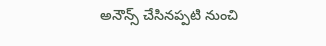అనౌన్స్ చేసినప్పటి నుంచి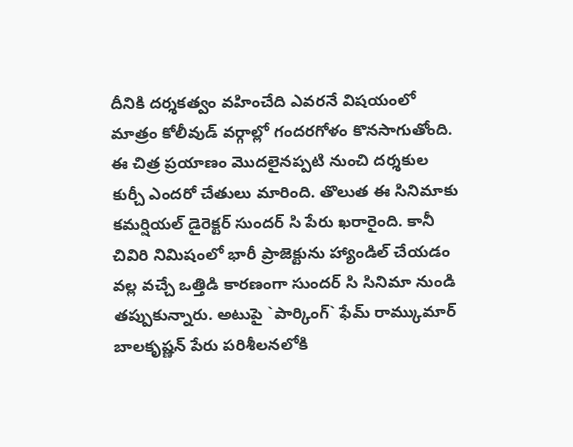దీనికి దర్శకత్వం వహించేది ఎవరనే విషయంలో మాత్రం కోలీవుడ్ వర్గాల్లో గందరగోళం కొనసాగుతోంది.
ఈ చిత్ర ప్రయాణం మొదలైనప్పటి నుంచి దర్శకుల కుర్చీ ఎందరో చేతులు మారింది. తొలుత ఈ సినిమాకు కమర్షియల్ డైరెక్టర్ సుందర్ సి పేరు ఖరారైంది. కానీ చివిరి నిమిషంలో భారీ ప్రాజెక్టును హ్యాండిల్ చేయడం వల్ల వచ్చే ఒత్తిడి కారణంగా సుందర్ సి సినిమా నుండి తప్పుకున్నారు. అటుపై `పార్కింగ్` ఫేమ్ రామ్కుమార్ బాలకృష్ణన్ పేరు పరిశీలనలోకి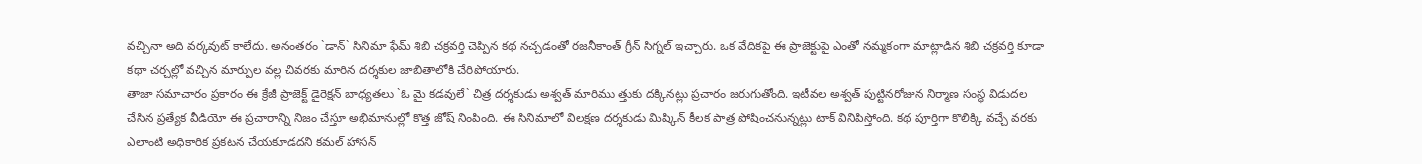వచ్చినా అది వర్కవుట్ కాలేదు. అనంతరం `డాన్` సినిమా ఫేమ్ శిబి చక్రవర్తి చెప్పిన కథ నచ్చడంతో రజనీకాంత్ గ్రీన్ సిగ్నల్ ఇచ్చారు. ఒక వేదికపై ఈ ప్రాజెక్టుపై ఎంతో నమ్మకంగా మాట్లాడిన శిబి చక్రవర్తి కూడా కథా చర్చల్లో వచ్చిన మార్పుల వల్ల చివరకు మారిన దర్శకుల జాబితాలోకి చేరిపోయారు.
తాజా సమాచారం ప్రకారం ఈ క్రేజీ ప్రాజెక్ట్ డైరెక్షన్ బాధ్యతలు `ఓ మై కడవులే` చిత్ర దర్శకుడు అశ్వత్ మారిము త్తుకు దక్కినట్లు ప్రచారం జరుగుతోంది. ఇటీవల అశ్వత్ పుట్టినరోజున నిర్మాణ సంస్థ విడుదల చేసిన ప్రత్యేక వీడియో ఈ ప్రచారాన్ని నిజం చేస్తూ అభిమానుల్లో కొత్త జోష్ నింపింది. ఈ సినిమాలో విలక్షణ దర్శకుడు మిష్కిన్ కీలక పాత్ర పోషించనున్నట్లు టాక్ వినిపిస్తోంది. కథ పూర్తిగా కొలిక్కి వచ్చే వరకు ఎలాంటి అధికారిక ప్రకటన చేయకూడదని కమల్ హాసన్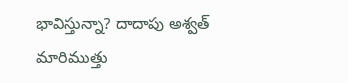భావిస్తున్నా? దాదాపు అశ్వత్ మారిముత్తు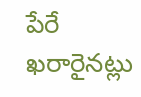పేరే ఖరారైనట్లు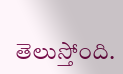తెలుస్తోంది.